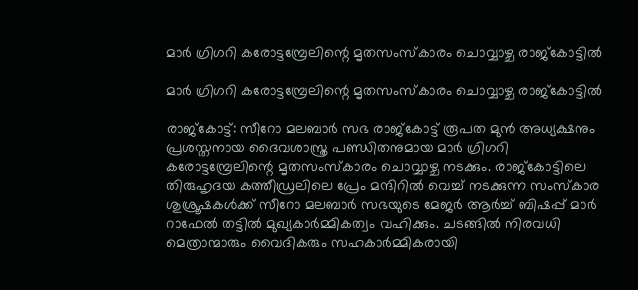മാർ ഗ്രിഗറി കരോട്ടമ്പ്രേലിന്റെ മൃതസംസ്കാരം ചൊവ്വാഴ്ച രാജ്കോട്ടിൽ

മാർ ഗ്രിഗറി കരോട്ടമ്പ്രേലിന്റെ മൃതസംസ്കാരം ചൊവ്വാഴ്ച രാജ്കോട്ടിൽ

രാജ്കോട്ട്: സീറോ മലബാർ സഭ രാജ്കോട്ട് രൂപത മുൻ അധ്യക്ഷനും പ്രശസ്തനായ ദൈവശാസ്ത്ര പണ്ഡിതനുമായ മാർ ഗ്രിഗറി കരോട്ടമ്പ്രേലിന്റെ മൃതസംസ്കാരം ചൊവ്വാഴ്ച നടക്കും. രാജ്കോട്ടിലെ തിരുഹൃദയ കത്തീഡ്രലിലെ പ്രേം മന്ദിറിൽ വെച്ച് നടക്കുന്ന സംസ്കാര ശുശ്രൂഷകൾക്ക് സീറോ മലബാർ സഭയുടെ മേജർ ആർച്ച് ബിഷപ്പ് മാർ റാഫേൽ തട്ടിൽ മുഖ്യകാർമ്മികത്വം വഹിക്കും. ചടങ്ങിൽ നിരവധി മെത്രാന്മാരും വൈദികരും സഹകാർമ്മികരായി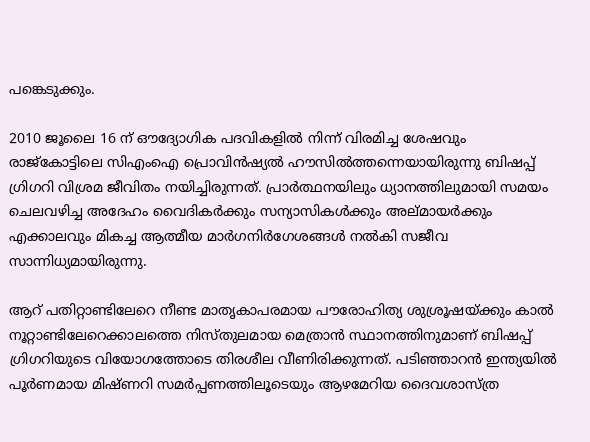പങ്കെടുക്കും.

2010 ജൂലൈ 16 ന് ഔദ്യോഗിക പദവികളിൽ നിന്ന് വിരമിച്ച ശേഷവും രാജ്കോട്ടിലെ സിഎംഐ പ്രൊവിൻഷ്യൽ ഹൗസിൽത്തന്നെയായിരുന്നു ബിഷപ്പ് ഗ്രിഗറി വിശ്രമ ജീവിതം നയിച്ചിരുന്നത്. പ്രാർത്ഥനയിലും ധ്യാനത്തിലുമായി സമയം ചെലവഴിച്ച അദേഹം വൈദികർക്കും സന്യാസികൾക്കും അല്മായർക്കും എക്കാലവും മികച്ച ആത്മീയ മാർഗനിർഗേശങ്ങൾ നൽകി സജീവ സാന്നിധ്യമായിരുന്നു.

ആറ് പതിറ്റാണ്ടിലേറെ നീണ്ട മാതൃകാപരമായ പൗരോഹിത്യ ശുശ്രൂഷയ്ക്കും കാൽ നൂറ്റാണ്ടിലേറെക്കാലത്തെ നിസ്തുലമായ മെത്രാൻ സ്ഥാനത്തിനുമാണ് ബിഷപ്പ് ഗ്രിഗറിയുടെ വിയോഗത്തോടെ തിരശീല വീണിരിക്കുന്നത്. പടിഞ്ഞാറൻ ഇന്ത്യയിൽ പൂർണമായ മിഷ്ണറി സമർപ്പണത്തിലൂടെയും ആഴമേറിയ ദൈവശാസ്ത്ര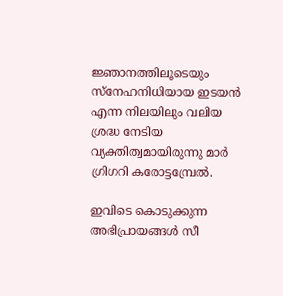ജ്ഞാനത്തിലൂടെയും സ്നേഹനിധിയായ ഇടയൻ എന്ന നിലയിലും വലിയ ശ്രദ്ധ നേടിയ വ്യക്തിത്വമായിരുന്നു മാർ ഗ്രിഗറി കരോട്ടമ്പ്രേൽ.

ഇവിടെ കൊടുക്കുന്ന അഭിപ്രായങ്ങള്‍ സീ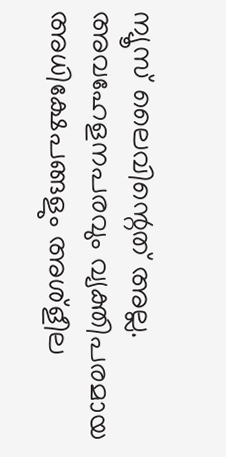ന്യൂസ് ലൈവിന്റെത് അല്ല. അവഹേളനപരവും വ്യക്തിപരമായ അധിക്ഷേപങ്ങളും അശ്‌ളീല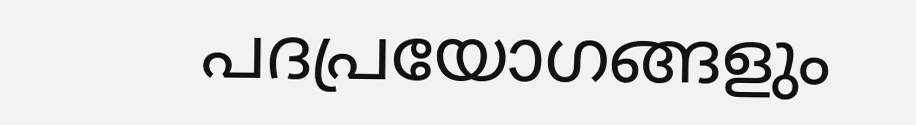പദപ്രയോഗങ്ങളും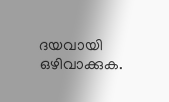ദയവായി ഒഴിവാക്കുക.